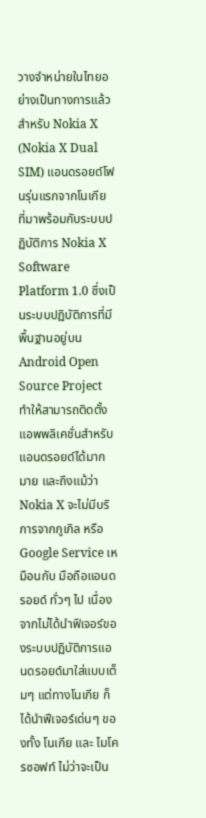วางจำหน่ายในไทยอย่างเป็นทางการแล้ว สำหรับ Nokia X (Nokia X Dual SIM) แอนดรอยด์โฟนรุ่นแรกจากโนเกีย ที่มาพร้อมกับระบบปฏิบัติการ Nokia X Software Platform 1.0 ซึ่งเป็นระบบปฏิบัติการที่มีพื้นฐานอยู่บน Android Open Source Project ทำให้สามารถติดตั้งแอพพลิเคชั่นสำหรับแอนดรอยด์ได้มากมาย และถึงแม้ว่า Nokia X จะไม่มีบริการจากกูเกิล หรือ Google Service เหมือนกับ มือถือแอนดรอยด์ ทั่วๆ ไป เนื่องจากไม่ได้นำฟีเจอร์ของระบบปฏิบัติการแอนดรอยด์มาใส่แบบเต็มๆ แต่ทางโนเกีย ก็ได้นำฟีเจอร์เด่นๆ ของทั้ง โนเกีย และ ไมโครซอฟท์ ไม่ว่าจะเป็น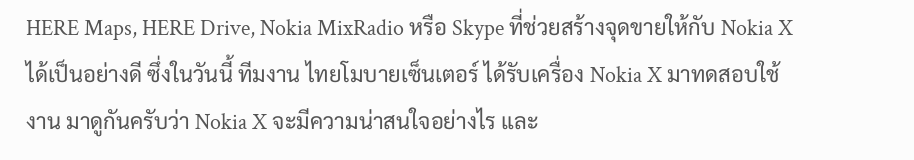HERE Maps, HERE Drive, Nokia MixRadio หรือ Skype ที่ช่วยสร้างจุดขายให้กับ Nokia X ได้เป็นอย่างดี ซึ่งในวันนี้ ทีมงาน ไทยโมบายเซ็นเตอร์ ได้รับเครื่อง Nokia X มาทดสอบใช้งาน มาดูกันครับว่า Nokia X จะมีความน่าสนใจอย่างไร และ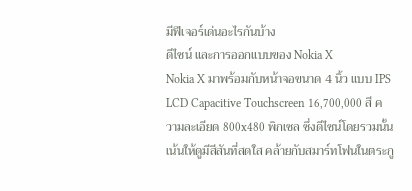มีฟีเจอร์เด่นอะไรกันบ้าง
ดีไซน์ และการออกแบบของ Nokia X
Nokia X มาพร้อมกับหน้าจอขนาด 4 นิ้ว แบบ IPS LCD Capacitive Touchscreen 16,700,000 สี ความละเอียด 800x480 พิกเซล ซึ่งดีไซน์โดยรวมนั้น เน้นให้ดูมีสีสันที่สดใส คล้ายกับสมาร์ทโฟนในตระกู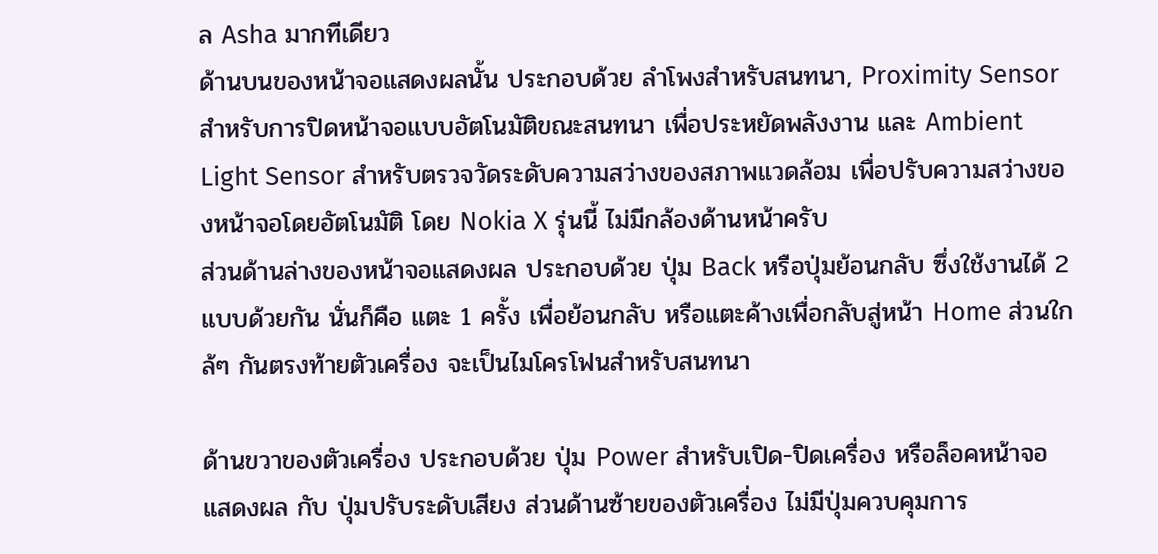ล Asha มากทีเดียว
ด้านบนของหน้าจอแสดงผลนั้น ประกอบด้วย ลำโพงสำหรับสนทนา, Proximity Sensor สำหรับการปิดหน้าจอแบบอัตโนมัติขณะสนทนา เพื่อประหยัดพลังงาน และ Ambient Light Sensor สำหรับตรวจวัดระดับความสว่างของสภาพแวดล้อม เพื่อปรับความสว่างของหน้าจอโดยอัตโนมัติ โดย Nokia X รุ่นนี้ ไม่มีกล้องด้านหน้าครับ
ส่วนด้านล่างของหน้าจอแสดงผล ประกอบด้วย ปุ่ม Back หรือปุ่มย้อนกลับ ซึ่งใช้งานได้ 2 แบบด้วยกัน นั่นก็คือ แตะ 1 ครั้ง เพื่อย้อนกลับ หรือแตะค้างเพื่อกลับสู่หน้า Home ส่วนใกล้ๆ กันตรงท้ายตัวเครื่อง จะเป็นไมโครโฟนสำหรับสนทนา

ด้านขวาของตัวเครื่อง ประกอบด้วย ปุ่ม Power สำหรับเปิด-ปิดเครื่อง หรือล็อคหน้าจอแสดงผล กับ ปุ่มปรับระดับเสียง ส่วนด้านซ้ายของตัวเครื่อง ไม่มีปุ่มควบคุมการ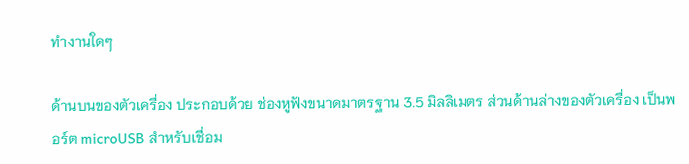ทำงานใดๆ

ด้านบนของตัวเครื่อง ประกอบด้วย ช่องหูฟังขนาดมาตรฐาน 3.5 มิลลิเมตร ส่วนด้านล่างของตัวเครื่อง เป็นพอร์ต microUSB สำหรับเชื่อม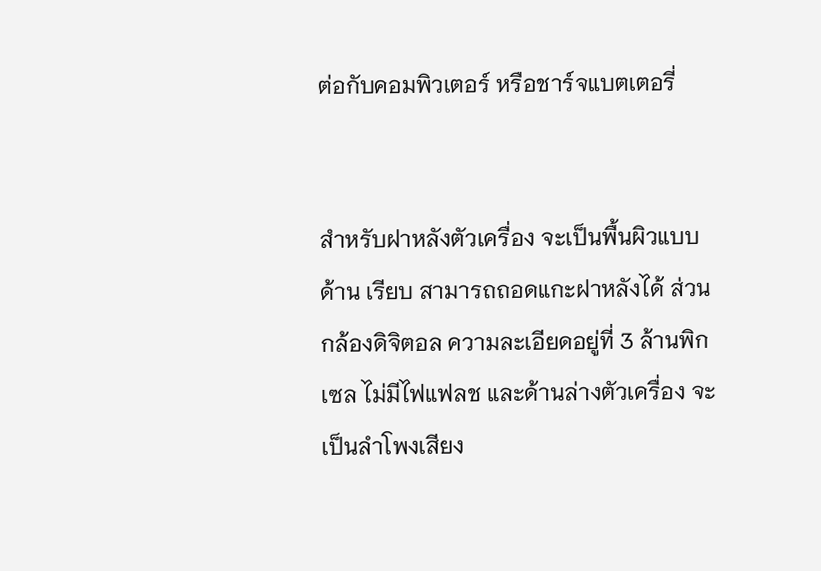ต่อกับคอมพิวเตอร์ หรือชาร์จแบตเตอรี่


สำหรับฝาหลังตัวเครื่อง จะเป็นพื้นผิวแบบด้าน เรียบ สามารถถอดแกะฝาหลังได้ ส่วนกล้องดิจิตอล ความละเอียดอยู่ที่ 3 ล้านพิกเซล ไม่มีไฟแฟลช และด้านล่างตัวเครื่อง จะเป็นลำโพงเสียง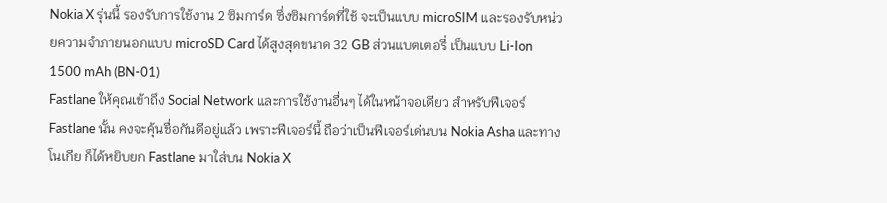Nokia X รุ่นนี้ รองรับการใช้งาน 2 ซิมการ์ด ซึ่งซิมการ์ดที่ใช้ จะเป็นแบบ microSIM และรองรับหน่วยความจำภายนอกแบบ microSD Card ได้สูงสุดขนาด 32 GB ส่วนแบตเตอรี่ เป็นแบบ Li-Ion 1500 mAh (BN-01)
Fastlane ให้คุณเข้าถึง Social Network และการใช้งานอื่นๆ ได้ในหน้าจอเดียว สำหรับฟีเจอร์ Fastlane นั้น คงจะคุ้นชื่อกันดีอยู่แล้ว เพราะฟีเจอร์นี้ ถือว่าเป็นฟีเจอร์เด่นบน Nokia Asha และทางโนเกีย ก็ได้หยิบยก Fastlane มาใส่บน Nokia X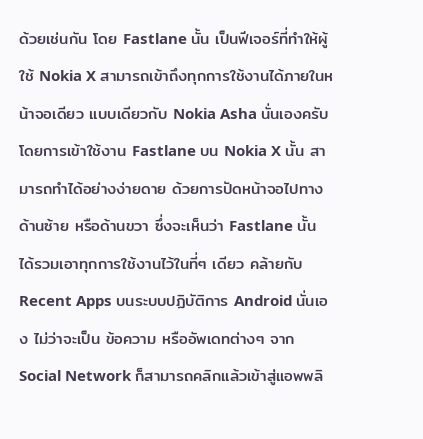ด้วยเช่นกัน โดย Fastlane นั้น เป็นฟีเจอร์ที่ทำให้ผู้ใช้ Nokia X สามารถเข้าถึงทุกการใช้งานได้ภายในหน้าจอเดียว แบบเดียวกับ Nokia Asha นั่นเองครับ
โดยการเข้าใช้งาน Fastlane บน Nokia X นั้น สามารถทำได้อย่างง่ายดาย ด้วยการปัดหน้าจอไปทางด้านซ้าย หรือด้านขวา ซึ่งจะเห็นว่า Fastlane นั้น ได้รวมเอาทุกการใช้งานไว้ในที่ๆ เดียว คล้ายกับ Recent Apps บนระบบปฏิบัติการ Android นั่นเอง ไม่ว่าจะเป็น ข้อความ หรืออัพเดทต่างๆ จาก Social Network ก็สามารถคลิกแล้วเข้าสู่แอพพลิ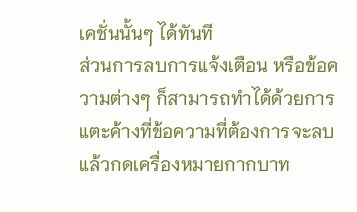เคชั่นนั้นๆ ได้ทันที
ส่วนการลบการแจ้งเตือน หรือข้อความต่างๆ ก็สามารถทำได้ด้วยการ แตะค้างที่ข้อความที่ต้องการจะลบ แล้วกดเครื่องหมายกากบาท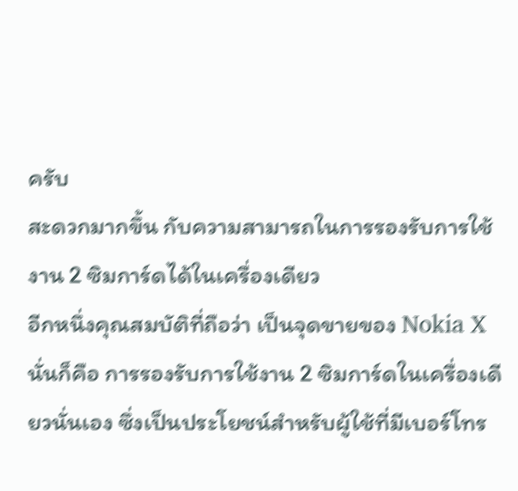ครับ
สะดวกมากขึ้น กับความสามารถในการรองรับการใช้งาน 2 ซิมการ์ดได้ในเครื่องเดียว
อีกหนึ่งคุณสมบัติที่ถือว่า เป็นจุดขายของ Nokia X นั่นก็คือ การรองรับการใช้งาน 2 ซิมการ์ดในเครื่องเดียวนั่นเอง ซึ่งเป็นประโยชน์สำหรับผู้ใช้ที่มีเบอร์โทร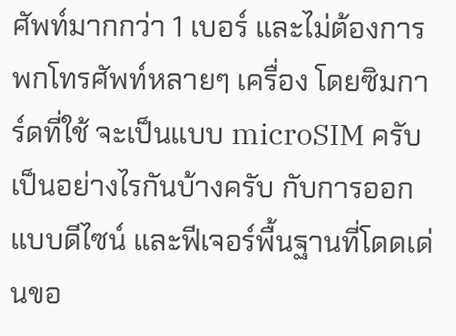ศัพท์มากกว่า 1 เบอร์ และไม่ต้องการพกโทรศัพท์หลายๆ เครื่อง โดยซิมการ์ดที่ใช้ จะเป็นแบบ microSIM ครับ เป็นอย่างไรกันบ้างครับ กับการออกแบบดีไซน์ และฟีเจอร์พื้นฐานที่โดดเด่นขอ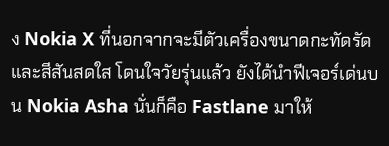ง Nokia X ที่นอกจากจะมีตัวเครื่องขนาดกะทัดรัด และสีสันสดใส โดนใจวัยรุ่นแล้ว ยังได้นำฟีเจอร์เด่นบน Nokia Asha นั่นก็คือ Fastlane มาให้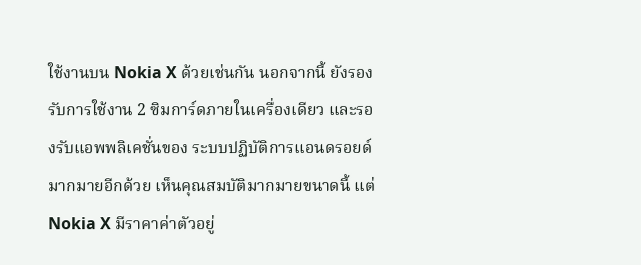ใช้งานบน Nokia X ด้วยเช่นกัน นอกจากนี้ ยังรองรับการใช้งาน 2 ซิมการ์ดภายในเครื่องเดียว และรองรับแอพพลิเคชั่นของ ระบบปฏิบัติการแอนดรอยด์ มากมายอีกด้วย เห็นคุณสมบัติมากมายขนาดนี้ แต่ Nokia X มีราคาค่าตัวอยู่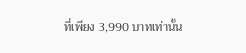ที่เพียง 3,990 บาทเท่านั้น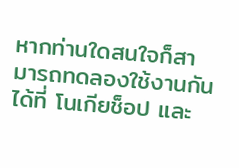หากท่านใดสนใจก็สามารถทดลองใช้งานกันได้ที่ โนเกียช็อป และ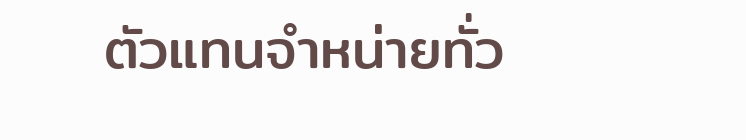ตัวแทนจำหน่ายทั่ว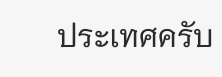ประเทศครับ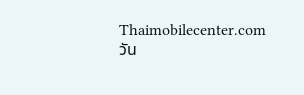Thaimobilecenter.com
วัน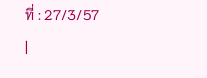ที่ : 27/3/57
|